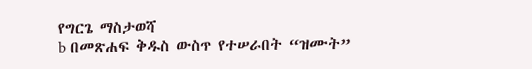የግርጌ ማስታወሻ
b በመጽሐፍ ቅዱስ ውስጥ የተሠራበት “ዝሙት”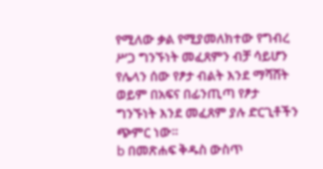የሚለው ቃል የሚያመለክተው የግብረ ሥጋ ግንኙነት መፈጸምን ብቻ ሳይሆን የሌላን ሰው የፆታ ብልት እንደ ማሻሸት ወይም በአፍና በፊንጢጣ የፆታ ግንኙነት እንደ መፈጸም ያሉ ድርጊቶችን ጭምር ነው።
b በመጽሐፍ ቅዱስ ውስጥ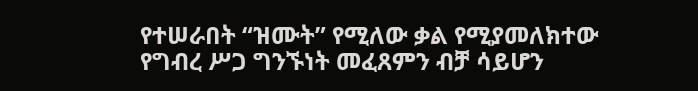የተሠራበት “ዝሙት” የሚለው ቃል የሚያመለክተው የግብረ ሥጋ ግንኙነት መፈጸምን ብቻ ሳይሆን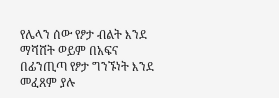የሌላን ሰው የፆታ ብልት እንደ ማሻሸት ወይም በአፍና በፊንጢጣ የፆታ ግንኙነት እንደ መፈጸም ያሉ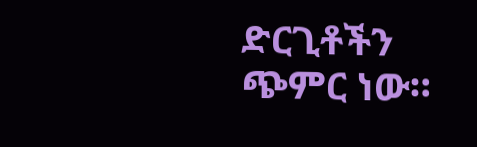ድርጊቶችን ጭምር ነው።